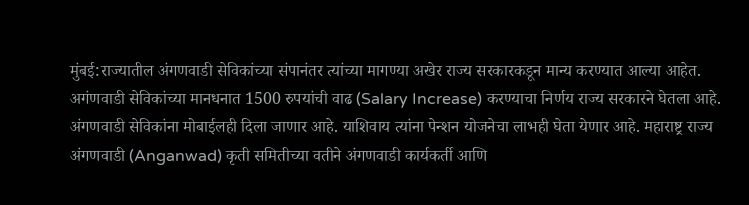मुंबई:राज्यातील अंगणवाडी सेविकांच्या संपानंतर त्यांच्या मागण्या अखेर राज्य सरकारकडून मान्य करण्यात आल्या आहेत. अगंणवाडी सेविकांच्या मानधनात 1500 रुपयांची वाढ (Salary Increase) करण्याचा निर्णय राज्य सरकारने घेतला आहे. अंगणवाडी सेविकांना मोबाईलही दिला जाणार आहे. याशिवाय त्यांना पेन्शन योजनेचा लाभही घेता येणार आहे. महाराष्ट्र राज्य अंगणवाडी (Anganwad) कृती समितीच्या वतीने अंगणवाडी कार्यकर्ती आणि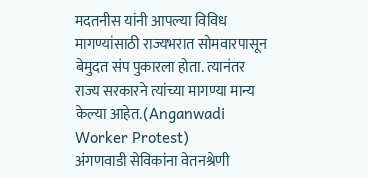मदतनीस यांनी आपल्या विविध मागण्यांसाठी राज्यभरात सोमवारपासून बेमुदत संप पुकारला होता. त्यानंतर राज्य सरकारने त्यांच्या मागण्या मान्य केल्या आहेत.(Anganwadi Worker Protest)
अंगणवाडी सेविकांना वेतनश्रेणी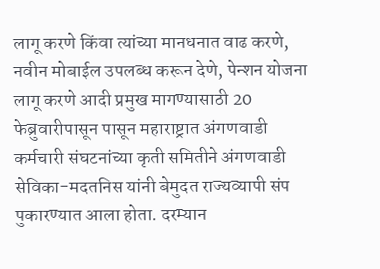लागू करणे किंवा त्यांच्या मानधनात वाढ करणे, नवीन मोबाईल उपलब्ध करून देणे, पेन्शन योजना लागू करणे आदी प्रमुख मागण्यासाठी 20 फेब्रुवारीपासून पासून महाराष्ट्रात अंगणवाडी कर्मचारी संघटनांच्या कृती समितीने अंगणवाडी सेविका-मदतनिस यांनी बेमुदत राज्यव्यापी संप पुकारण्यात आला होता. दरम्यान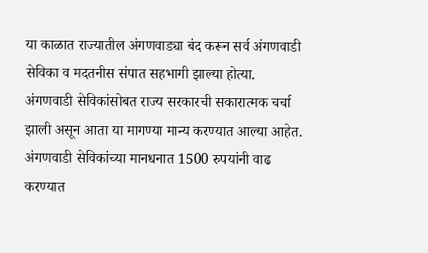या काळात राज्यातील अंगणवाड्या बंद करून सर्व अंगणवाडी सेविका व मदतनीस संपात सहभागी झाल्या होत्या.
अंगणवाडी सेविकांसोबत राज्य सरकारची सकारात्मक चर्चा झाली असून आता या मागण्या मान्य करण्यात आल्या आहेत. अंगणवाडी सेविकांच्या मानधनात 1500 रुपयांनी वाढ करण्यात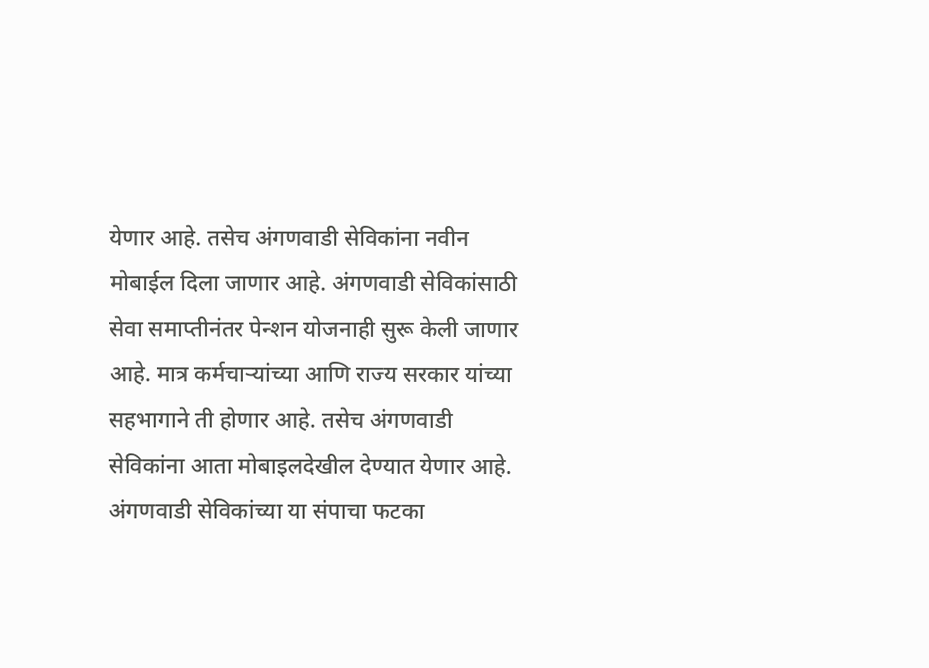येणार आहे. तसेच अंगणवाडी सेविकांना नवीन मोबाईल दिला जाणार आहे. अंगणवाडी सेविकांसाठी सेवा समाप्तीनंतर पेन्शन योजनाही सुरू केली जाणार आहे. मात्र कर्मचाऱ्यांच्या आणि राज्य सरकार यांच्या सहभागाने ती होणार आहे. तसेच अंगणवाडी सेविकांना आता मोबाइलदेखील देण्यात येणार आहे.
अंगणवाडी सेविकांच्या या संपाचा फटका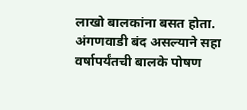लाखो बालकांना बसत होता. अंगणवाडी बंद असल्याने सहा वर्षापर्यंतची बालके पोषण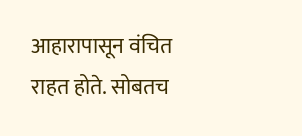आहारापासून वंचित राहत होते. सोबतच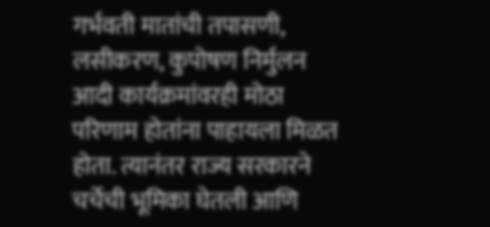गर्भवती मातांची तपासणी, लसीकरण, कुपोषण निर्मुलन आदी कार्यक्रमांवरही मोठा परिणाम होतांना पाहायला मिळत होता. त्यानंतर राज्य सरकारने चर्चेची भूमिका घेतली आणि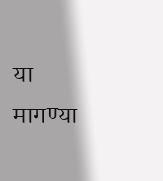या मागण्या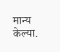मान्य केल्या.